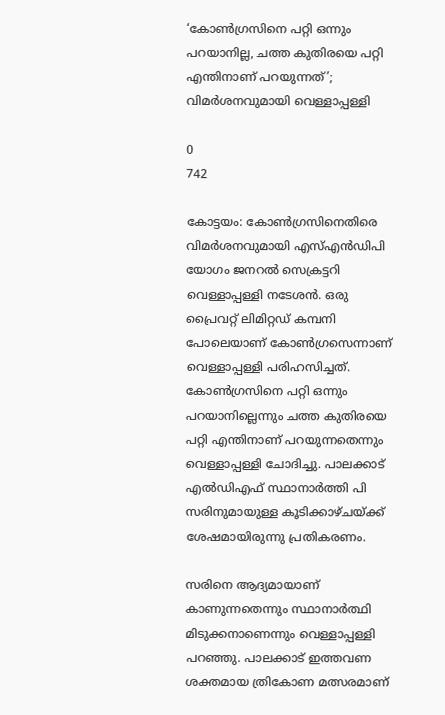‘കോണ്‍ഗ്രസിനെ പറ്റി ഒന്നും പറയാനില്ല, ചത്ത കുതിരയെ പറ്റി എന്തിനാണ് പറയുന്നത്’; വിമര്‍ശനവുമായി വെള്ളാപ്പള്ളി

0
742

കോട്ടയം: കോണ്‍ഗ്രസിനെതിരെ വിമര്‍ശനവുമായി എസ്എന്‍ഡിപി യോഗം ജനറല്‍ സെക്രട്ടറി വെള്ളാപ്പള്ളി നടേശന്‍. ഒരു പ്രൈവറ്റ് ലിമിറ്റഡ് കമ്പനി പോലെയാണ് കോണ്‍ഗ്രസെന്നാണ് വെള്ളാപ്പള്ളി പരിഹസിച്ചത്. കോണ്‍ഗ്രസിനെ പറ്റി ഒന്നും പറയാനില്ലെന്നും ചത്ത കുതിരയെ പറ്റി എന്തിനാണ് പറയുന്നതെന്നും വെള്ളാപ്പള്ളി ചോദിച്ചു. പാലക്കാട് എല്‍ഡിഎഫ് സ്ഥാനാര്‍ത്തി പി സരിനുമായുള്ള കൂടിക്കാഴ്ചയ്ക്ക് ശേഷമായിരുന്നു പ്രതികരണം.

സരിനെ ആദ്യമായാണ് കാണുന്നതെന്നും സ്ഥാനാര്‍ത്ഥി മിടുക്കനാണെന്നും വെള്ളാപ്പള്ളി പറഞ്ഞു. പാലക്കാട് ഇത്തവണ ശക്തമായ ത്രികോണ മത്സരമാണ്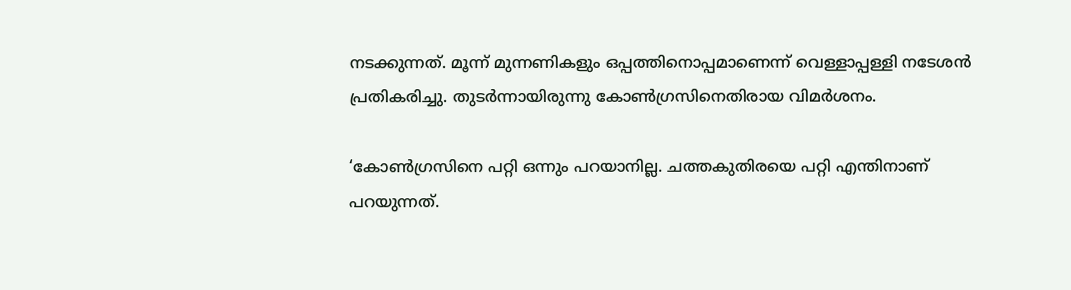നടക്കുന്നത്. മൂന്ന് മുന്നണികളും ഒപ്പത്തിനൊപ്പമാണെന്ന് വെള്ളാപ്പള്ളി നടേശന്‍ പ്രതികരിച്ചു. തുടര്‍ന്നായിരുന്നു കോണ്‍ഗ്രസിനെതിരായ വിമര്‍ശനം.

‘കോണ്‍ഗ്രസിനെ പറ്റി ഒന്നും പറയാനില്ല. ചത്തകുതിരയെ പറ്റി എന്തിനാണ് പറയുന്നത്.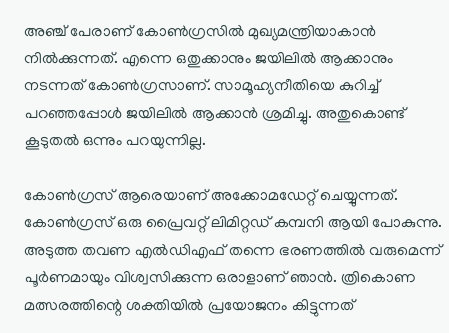അഞ്ച് പേരാണ് കോണ്‍ഗ്രസില്‍ മുഖ്യമന്ത്രിയാകാന്‍ നില്‍ക്കുന്നത്. എന്നെ ഒതുക്കാനും ജയിലില്‍ ആക്കാനും നടന്നത് കോണ്‍ഗ്രസാണ്. സാമൂഹ്യനീതിയെ കുറിച്ച് പറഞ്ഞപ്പോള്‍ ജയിലില്‍ ആക്കാന്‍ ശ്രമിച്ചു. അതുകൊണ്ട് കൂടുതല്‍ ഒന്നും പറയുന്നില്ല.

കോണ്‍ഗ്രസ് ആരെയാണ് അക്കോമഡേറ്റ് ചെയ്യുന്നത്. കോണ്‍ഗ്രസ് ഒരു പ്രൈവറ്റ് ലിമിറ്റഡ് കമ്പനി ആയി പോകുന്നു. അടുത്ത തവണ എല്‍ഡിഎഫ് തന്നെ ഭരണത്തില്‍ വരുമെന്ന് പൂര്‍ണമായും വിശ്വസിക്കുന്ന ഒരാളാണ് ഞാന്‍. ത്രികൊണ മത്സരത്തിന്റെ ശക്തിയില്‍ പ്രയോജനം കിട്ടുന്നത്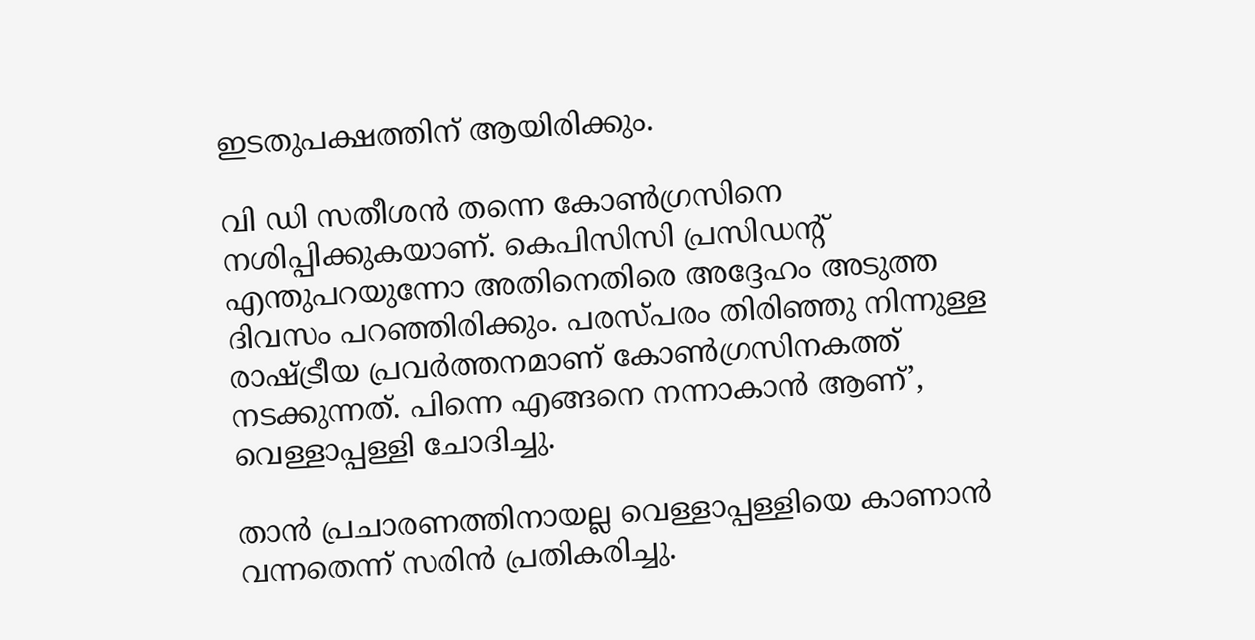ഇടതുപക്ഷത്തിന് ആയിരിക്കും.

വി ഡി സതീശന്‍ തന്നെ കോണ്‍ഗ്രസിനെ നശിപ്പിക്കുകയാണ്. കെപിസിസി പ്രസിഡന്റ് എന്തുപറയുന്നോ അതിനെതിരെ അദ്ദേഹം അടുത്ത ദിവസം പറഞ്ഞിരിക്കും. പരസ്പരം തിരിഞ്ഞു നിന്നുള്ള രാഷ്ട്രീയ പ്രവര്‍ത്തനമാണ് കോണ്‍ഗ്രസിനകത്ത് നടക്കുന്നത്. പിന്നെ എങ്ങനെ നന്നാകാന്‍ ആണ്’, വെള്ളാപ്പള്ളി ചോദിച്ചു.

താന്‍ പ്രചാരണത്തിനായല്ല വെള്ളാപ്പള്ളിയെ കാണാന്‍ വന്നതെന്ന് സരിന്‍ പ്രതികരിച്ചു.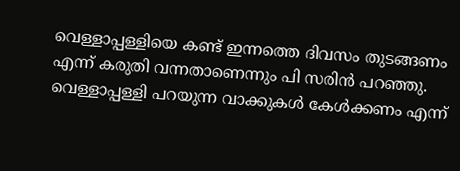വെള്ളാപ്പള്ളിയെ കണ്ട് ഇന്നത്തെ ദിവസം തുടങ്ങണം എന്ന് കരുതി വന്നതാണെന്നും പി സരിന്‍ പറഞ്ഞു. വെള്ളാപ്പള്ളി പറയുന്ന വാക്കുകള്‍ കേള്‍ക്കണം എന്ന്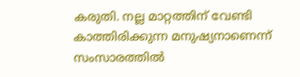കരുതി. നല്ല മാറ്റത്തിന് വേണ്ടി കാത്തിരിക്കുന്ന മനുഷ്യനാണെന്ന് സംസാരത്തില്‍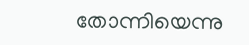തോന്നിയെന്നു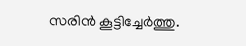സരിന്‍ കൂട്ടിച്ചേര്‍ത്തു.